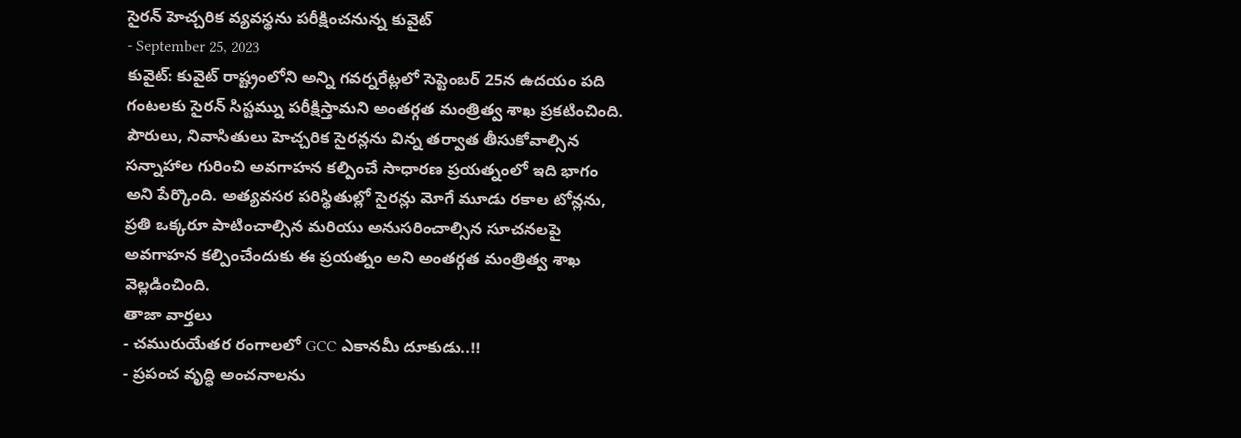సైరన్ హెచ్చరిక వ్యవస్థను పరీక్షించనున్న కువైట్
- September 25, 2023
కువైట్: కువైట్ రాష్ట్రంలోని అన్ని గవర్నరేట్లలో సెప్టెంబర్ 25న ఉదయం పది గంటలకు సైరన్ సిస్టమ్ను పరీక్షిస్తామని అంతర్గత మంత్రిత్వ శాఖ ప్రకటించింది. పౌరులు, నివాసితులు హెచ్చరిక సైరన్లను విన్న తర్వాత తీసుకోవాల్సిన సన్నాహాల గురించి అవగాహన కల్పించే సాధారణ ప్రయత్నంలో ఇది భాగం అని పేర్కొంది. అత్యవసర పరిస్థితుల్లో సైరన్లు మోగే మూడు రకాల టోన్లను, ప్రతి ఒక్కరూ పాటించాల్సిన మరియు అనుసరించాల్సిన సూచనలపై అవగాహన కల్పించేందుకు ఈ ప్రయత్నం అని అంతర్గత మంత్రిత్వ శాఖ వెల్లడించింది.
తాజా వార్తలు
- చమురుయేతర రంగాలలో GCC ఎకానమీ దూకుడు..!!
- ప్రపంచ వృద్ధి అంచనాలను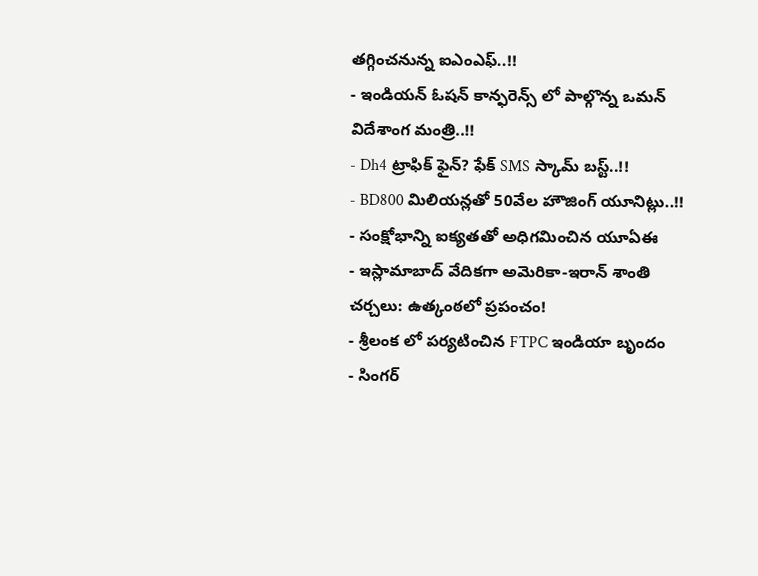తగ్గించనున్న ఐఎంఎఫ్..!!
- ఇండియన్ ఓషన్ కాన్ఫరెన్స్ లో పాల్గొన్న ఒమన్ విదేశాంగ మంత్రి..!!
- Dh4 ట్రాఫిక్ ఫైన్? ఫేక్ SMS స్కామ్ బస్ట్..!!
- BD800 మిలియన్లతో 50వేల హౌజింగ్ యూనిట్లు..!!
- సంక్షోభాన్ని ఐక్యతతో అధిగమించిన యూఏఈ
- ఇస్లామాబాద్ వేదికగా అమెరికా-ఇరాన్ శాంతి చర్చలు: ఉత్కంఠలో ప్రపంచం!
- శ్రీలంక లో పర్యటించిన FTPC ఇండియా బృందం
- సింగర్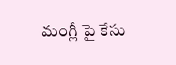మంగ్లీ పై కేసు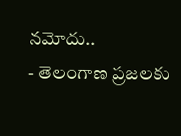నమోదు..
- తెలంగాణ ప్రజలకు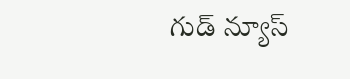గుడ్ న్యూస్